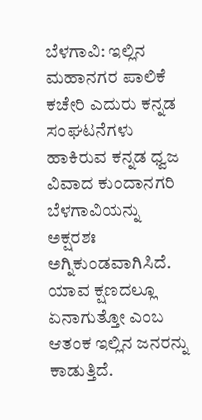ಬೆಳಗಾವಿ: ಇಲ್ಲಿನ ಮಹಾನಗರ ಪಾಲಿಕೆ ಕಚೇರಿ ಎದುರು ಕನ್ನಡ ಸಂಘಟನೆಗಳು ಹಾಕಿರುವ ಕನ್ನಡ ಧ್ವಜ ವಿವಾದ ಕುಂದಾನಗರಿ ಬೆಳಗಾವಿಯನ್ನು ಅಕ್ಷರಶಃ ಅಗ್ನಿಕುಂಡವಾಗಿಸಿದೆ. ಯಾವ ಕ್ಷಣದಲ್ಲೂ ಏನಾಗುತ್ತೋ ಎಂಬ ಆತಂಕ ಇಲ್ಲಿನ ಜನರನ್ನು ಕಾಡುತ್ತಿದೆ.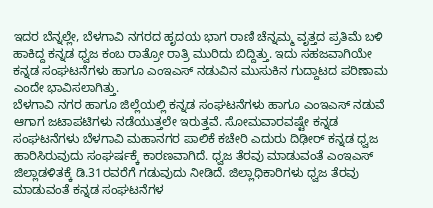ಇದರ ಬೆನ್ನಲ್ಲೇ, ಬೆಳಗಾವಿ ನಗರದ ಹೃದಯ ಭಾಗ ರಾಣಿ ಚೆನ್ನಮ್ಮ ವೃತ್ತದ ಪ್ರತಿಮೆ ಬಳಿ ಹಾಕಿದ್ದ ಕನ್ನಡ ಧ್ವಜ ಕಂಬ ರಾತ್ರೋ ರಾತ್ರಿ ಮುರಿದು ಬಿದ್ದಿತ್ತು. ಇದು ಸಹಜವಾಗಿಯೇ ಕನ್ನಡ ಸಂಘಟನೆಗಳು ಹಾಗೂ ಎಂಇಎಸ್ ನಡುವಿನ ಮುಸುಕಿನ ಗುದ್ದಾಟದ ಪರಿಣಾಮ ಎಂದೇ ಭಾವಿಸಲಾಗಿತ್ತು.
ಬೆಳಗಾವಿ ನಗರ ಹಾಗೂ ಜಿಲ್ಲೆಯಲ್ಲಿ ಕನ್ನಡ ಸಂಘಟನೆಗಳು ಹಾಗೂ ಎಂಇಎಸ್ ನಡುವೆ ಆಗಾಗ ಜಟಾಪಟಿಗಳು ನಡೆಯುತ್ತಲೇ ಇರುತ್ತವೆ. ಸೋಮವಾರವಷ್ಟೇ ಕನ್ನಡ ಸಂಘಟನೆಗಳು ಬೆಳಗಾವಿ ಮಹಾನಗರ ಪಾಲಿಕೆ ಕಚೇರಿ ಎದುರು ದಿಢೀರ್ ಕನ್ನಡ ಧ್ವಜ ಹಾರಿಸಿರುವುದು ಸಂಘರ್ಷಕ್ಕೆ ಕಾರಣವಾಗಿದೆ. ಧ್ವಜ ತೆರವು ಮಾಡುವಂತೆ ಎಂಇಎಸ್ ಜಿಲ್ಲಾಡಳಿತಕ್ಕೆ ಡಿ.31ರವರೆಗೆ ಗಡುವುದು ನೀಡಿದೆ. ಜಿಲ್ಲಾಧಿಕಾರಿಗಳು ಧ್ವಜ ತೆರವು ಮಾಡುವಂತೆ ಕನ್ನಡ ಸಂಘಟನೆಗಳ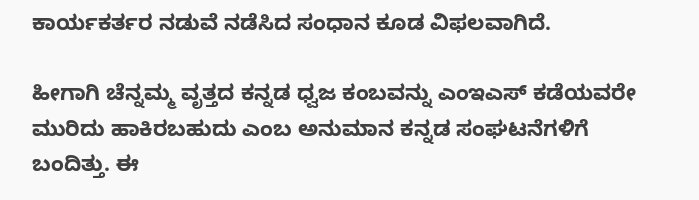ಕಾರ್ಯಕರ್ತರ ನಡುವೆ ನಡೆಸಿದ ಸಂಧಾನ ಕೂಡ ವಿಫಲವಾಗಿದೆ.

ಹೀಗಾಗಿ ಚೆನ್ನಮ್ಮ ವೃತ್ತದ ಕನ್ನಡ ಧ್ವಜ ಕಂಬವನ್ನು ಎಂಇಎಸ್ ಕಡೆಯವರೇ ಮುರಿದು ಹಾಕಿರಬಹುದು ಎಂಬ ಅನುಮಾನ ಕನ್ನಡ ಸಂಘಟನೆಗಳಿಗೆ ಬಂದಿತ್ತು. ಈ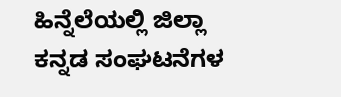ಹಿನ್ನೆಲೆಯಲ್ಲಿ ಜಿಲ್ಲಾ ಕನ್ನಡ ಸಂಘಟನೆಗಳ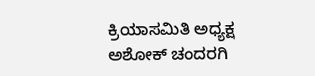ಕ್ರಿಯಾಸಮಿತಿ ಅಧ್ಯಕ್ಷ ಅಶೋಕ್ ಚಂದರಗಿ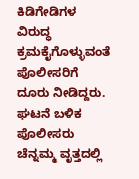ಕಿಡಿಗೇಡಿಗಳ ವಿರುದ್ಧ ಕ್ರಮಕೈಗೊಳ್ಳುವಂತೆ ಪೊಲೀಸರಿಗೆ ದೂರು ನೀಡಿದ್ದರು.
ಘಟನೆ ಬಳಿಕ ಪೊಲೀಸರು ಚೆನ್ನಮ್ಮ ವೃತ್ತದಲ್ಲಿ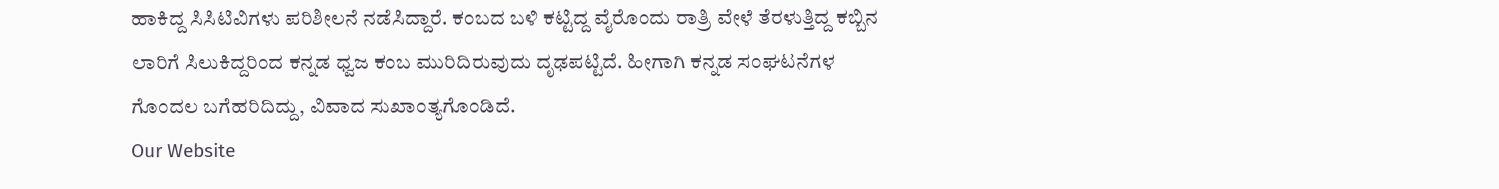ಹಾಕಿದ್ದ ಸಿಸಿಟಿವಿಗಳು ಪರಿಶೀಲನೆ ನಡೆಸಿದ್ದಾರೆ. ಕಂಬದ ಬಳಿ ಕಟ್ಟಿದ್ದ ವೈರೊಂದು ರಾತ್ರಿ ವೇಳೆ ತೆರಳುತ್ತಿದ್ದ ಕಬ್ಬಿನ ಲಾರಿಗೆ ಸಿಲುಕಿದ್ದರಿಂದ ಕನ್ನಡ ಧ್ವಜ ಕಂಬ ಮುರಿದಿರುವುದು ದೃಢಪಟ್ಟಿದೆ. ಹೀಗಾಗಿ ಕನ್ನಡ ಸಂಘಟನೆಗಳ ಗೊಂದಲ ಬಗೆಹರಿದಿದ್ದು, ವಿವಾದ ಸುಖಾಂತ್ಯಗೊಂಡಿದೆ.
Our Website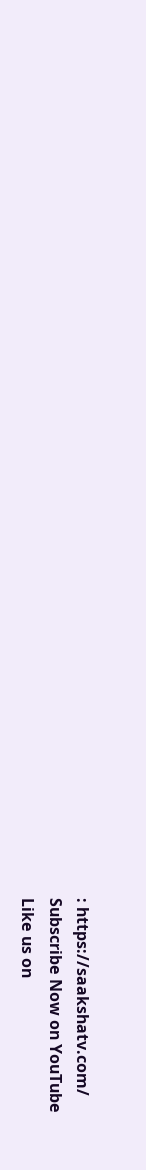: https://saakshatv.com/
Subscribe Now on YouTube
Like us on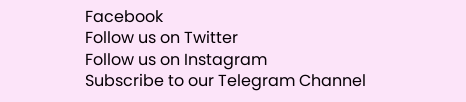Facebook
Follow us on Twitter
Follow us on Instagram
Subscribe to our Telegram Channel